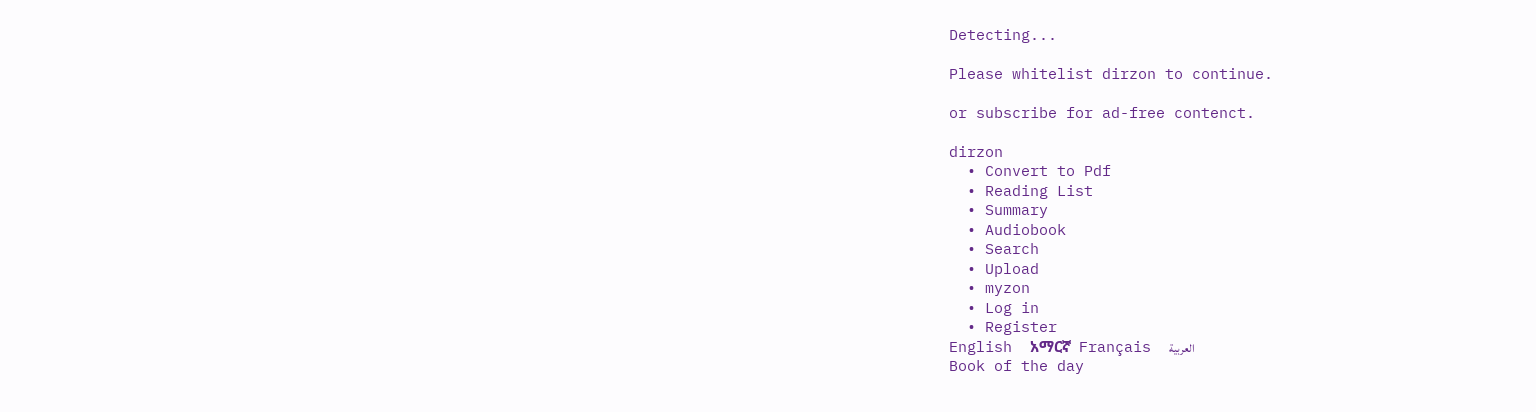Detecting...

Please whitelist dirzon to continue.

or subscribe for ad-free contenct.

dirzon
  • Convert to Pdf
  • Reading List
  • Summary
  • Audiobook
  • Search
  • Upload
  • myzon
  • Log in
  • Register
English  አማርኛ  Français  العربية
Book of the day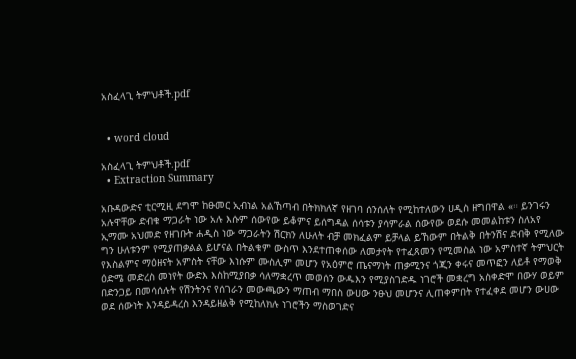አስፈላጊ ትምህቶች.pdf


  • word cloud

አስፈላጊ ትምህቶች.pdf
  • Extraction Summary

አቡዳውድና ቲርሚዚ ደግሞ ከፁመር ኢብነል አልኸጣብ በትክክለኛ የዘገባ ሰንሰለት የሚከተለውን ሀዲስ ዘግበዋል «። ይንገሩን አሉዋቸው ድብቁ ማጋራት ነው አሉ እሱም ሰውየው ይቆምና ይሰግዳል ሰሳቱን ያሳምራል ሰውየው ወደሱ መመልከቱን ስለአየ ኢማሙ አህመድ የዘገቡት ሐዲስ ነው ማጋራትን ሽርክን ለሁለት ብቻ መክፈልም ይቻላል ይኸውም በትልቅ በትንሽና ድብቅ የሚለው ግን ሁለቱንም የሚያጠቃልል ይሆናል በትልቁም ውስጥ እንደተጠቀሰው ለመታየት የተፈጸመን የሚመስል ነው አምስተኛ ትምህርት የእስልምና ማዕዘናት አምስት ናቸው እነሱም ሙስሊም መሆን የአዕምሮ ጤናማነት ጠቃሚንና ጎጂን ቀሩና መጥፎን ለይቶ የማወቅ ዕድሜ መድረስ መነየት ውድእ እስከሚያበቃ ሳለማቋረጥ መወሰን ውዱእን የሚያስገድዱ ነገሮች መቋረግ አስቀድሞ በውሃ ወይም በድንጋይ በመሳሰሉት የሽንትንና የሰገራን መውጫውን ማጠብ ማበስ ውሀው ንፁህ መሆንና ሊጠቀምበት የተፈቀደ መሆን ውሀው ወደ ሰውነት እንዳይዳረስ እንዳይዘልቅ የሚከለክሉ ነገሮችን ማስወገድና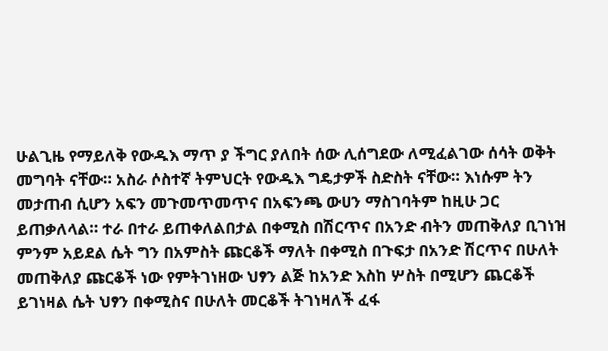ሁልጊዜ የማይለቅ የውዱእ ማጥ ያ ችግር ያለበት ሰው ሊሰግደው ለሚፈልገው ሰሳት ወቅት መግባት ናቸው። አስራ ሶስተኛ ትምህርት የውዱእ ግዴታዎች ስድስት ናቸው። እነሱም ትን መታጠብ ሲሆን አፍን መጉመጥመጥና በአፍንጫ ውሀን ማስገባትም ከዚሁ ጋር ይጠቃለላል። ተራ በተራ ይጠቀለልበታል በቀሚስ በሽርጥና በአንድ ብትን መጠቅለያ ቢገነዝ ምንም አይደል ሴት ግን በአምስት ጩርቆች ማለት በቀሚስ በጉፍታ በአንድ ሽርጥና በሁለት መጠቅለያ ጩርቆች ነው የምትገነዘው ህፃን ልጅ ከአንድ እስከ ሦስት በሚሆን ጨርቆች ይገነዛል ሴት ህፃን በቀሚስና በሁለት መርቆች ትገነዛለች ፈፋ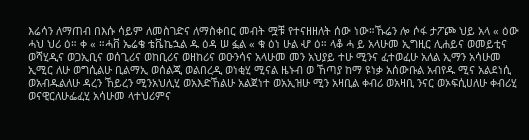እሬሳን ለማጠብ በእሱ ሳይም ለመስገድና ለማስቀበር መብት ሟቹ የተናዘዘለት ሰው ነው።ኹሬን ሎ ሶፋ ታፖጮ ህይ አላ « ዕው ሓህ ህሪ ዕ። ቀ « ።ሓቨ ኤሬቄ ቴቬኬኋል ዱ ዕዳ ሠ ፏል « ቁ ዕነ ሁል ሇ ዕ። ላቆ ሓ ይ አላሁመ ኢግዚር ሊሐይና ወመይቲና ወሻሂዲና ወጋኢቢና ወሰጊሪና ወከቢሪና ወዘከሪና ወዑንሳና አላሁመ መን አህያይ ተሁ ሚንና ፈተወፈሁ አለል ኢማን አሳሁመ ኢሚር ለሁ ወግሲልሁ ቢልማኢ ወሰልጂ ወልበረዲ ወነቂሂ ሚናል ዜኑብ ወ ኸጣያ ከማ ዩነቃ አሰውቡል አብየዱ ሚና አልደነሲ ወአብዱልለሁ ዳረን ኸይረን ሚንአህሊሂ ወአእድኸልሁ አልጀነተ ወአኢዝሁ ሚን አዛቢል ቀብሪ ወአዛቢ ንናር ወኦፍሲሀለሁ ቀብሪሂ ወናዊርለሁፌፈሂ አሳሁመ ላተህሪምና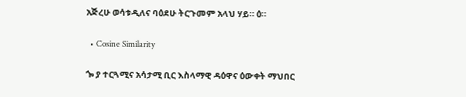አጅረሁ ወሳቱዲለና ባዕደሁ ትርጉመም አላህ ሃይ። ዕ።

  • Cosine Similarity

ጐ ያ ተርጓሚና አሳታሚ ቢር እስላማዊ ዳዕዋና ዕውቀት ማህበር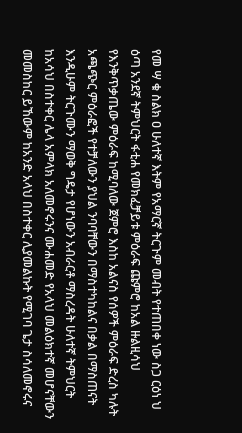የመ ሣ ቁ ስልክ ዐ ሁለተኛ እትም የአማርኛ ትርጉም መብት የተጠበቀ ነው ስጋ ርዕነ ህ ዕጣ አንደኛ ትምህርት ፋቲሐ የመክፈቻይቱ ምዕራፍ ጩምሮ ከአል ዙልዚሳህ የእንቅጥቃጤው ምዕራፍ ከሚባለው ጀምሮ እስከ አልናስ የሰዎች ምዕራፍ ድረስ ካሉት አጫጭር ምዕራፎች የተቻለውን ያህል ንባባቸውን በማስተካከልና በቃል በማስጠናት እንዲሁም ትርጉሙን ማወቅ ግዴታ የሆነውን አብራርቶ ማስረዳት ሁለተኛ ትምህርት ከአሳህ በስተቀር ሌላ አምላክ አለመኖሩንና ሙሐመድ የአላህ መልዕክተኛ መሆናቸውን መመስከር ይኸውም ከአንድ አላህ በስተቀር ሊያመልኩት የሚገባ ጌታ ስሳለመኖሩና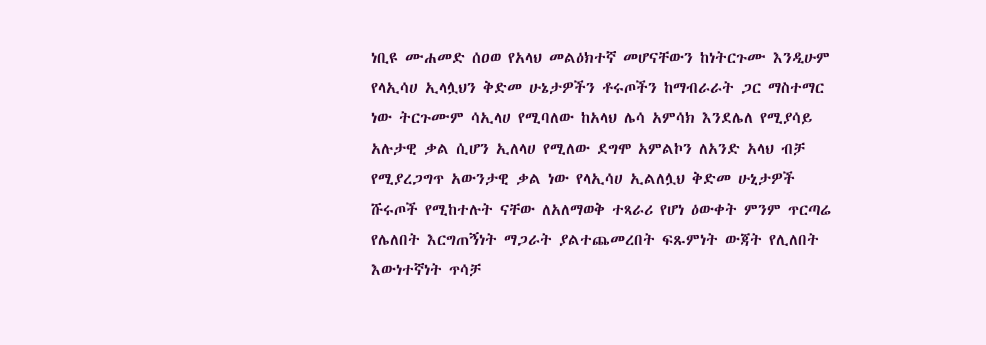ነቢዩ ሙሐመድ ሰዐወ የአላህ መልዕክተኛ መሆናቸውን ከነትርጉሙ እንዲሁም የላኢሳሀ ኢላሏህን ቅድመ ሁኔታዎችን ቶሩጦችን ከማብራራት ጋር ማስተማር ነው ትርጉሙም ሳኢላሀ የሚባለው ከአላህ ሌሳ አምሳክ እንደሌለ የሚያሳይ አሉታዊ ቃል ሲሆን ኢለላሀ የሚለው ደግሞ አምልኮን ለአንድ አላህ ብቻ የሚያረጋግጥ አውንታዊ ቃል ነው የላኢሳሀ ኢልለሏህ ቅድመ ሁኒታዎች ሹሩጦች የሚከተሉት ናቸው ለአለማወቅ ተጻራሪ የሆነ ዕውቀት ምንም ጥርጣሬ የሌለበት እርግጠኝነት ማጋራት ያልተጨመረበት ፍጹምነት ውጃት የሊለበት እውነተኛነት ጥሳቻ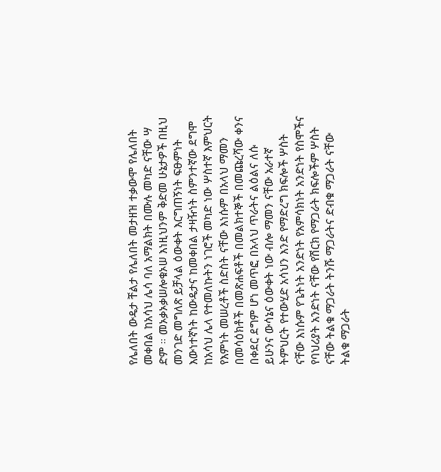የሌለበት ውዴታ ቸልታ የሌለበት መታዘዝ ተቃውሞ የሌለበት መቀበል ከአሳህ ሌሳ ባለ አማልክት በሙሉ መካድ ናቸው ሣ ድም ። መኦቃኦቃሠሎቁኦሠ እነዚህንም ቅድመ ሁኔታዎች በዚህ መንገድ መግለጽ ይቻላል ዕውቀት እርግጠኝነት ፍፁምነት እውነተኛነት ከውዴታና ከመቀበል ታዛዥነት ስምንተኛው ደግሞ ከአሳህ ሌላ የተመለኩትን ነገሮች መካድ ነው ሦስተኛ እምህርት የእምነት መሠረቶች ስድስት ናቸው እነሱም በአላህ ማመን በመሳዕክቶች በመጽሐፍቶች በመልክተኞች በመጩረሻው ቀንና በቀደር ደግም ሆነ መጥፎ በአላህ ጥራትና ልዕልና ለሱ ይሁንና ውሳኔና ዕውቀት ነው ብሎ ማመን ናቸው አራተኛ ትምህርት የተውሂድ አሳህን እንድ የማድረግ ክፍሎች ሦስት ናቸው እነሱም የጌትነት አንድነት የአምሳክነት አንድነት የስሞችና የባህሪያት አንድነት ናቸው የሽርክ የማጋራት ክፍሎችም ሦስት ናቸው ትልቁ ማጋራት ትንሹ ማጋራትና ድብቁ ማጋራት ናቸው ትልቁ ማጋራት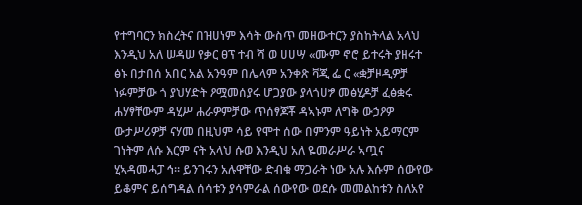የተግባርን ክስረትና በዝሀነም እሳት ውስጥ መዘውተርን ያስከትላል አላህ እንዲህ አለ ሠዳሠ የቃር ፀፕ ተብ ሻ ወ ሀሀሣ «ሙም ኖሮ ይተሩት ያዘሩተ ፅኑ በታበሰ አበር አል አንዓም በሌላም አንቀጽ ቫጂ ፌ ር «ቋቻዞዲዎቻ ነፉምቻው ጎ ያህሃድት ዖሟመሰያሩ ሆጋያው ያላጎሀፇ መፅሂዶቻ ፈፅቋሩ ሐሃፃቸውም ዳሂሥ ሐራዎምቻው ጥሰፃጆቾ ዳኣኑም ለግቅ ውኃዖዎ ውታሥሪዎቻ ናሃመ በዚህም ሳይ የሞተ ሰው በምንም ዓይነት አይማርም ገነትም ለሱ እርም ናት አላህ ሱወ እንዲህ አለ ዬመራሥራ ኣጧና ሂኣዳመሓፓ ኅ። ይንገሩን አሉዋቸው ድብቁ ማጋራት ነው አሉ እሱም ሰውየው ይቆምና ይሰግዳል ሰሳቱን ያሳምራል ሰውየው ወደሱ መመልከቱን ስለአየ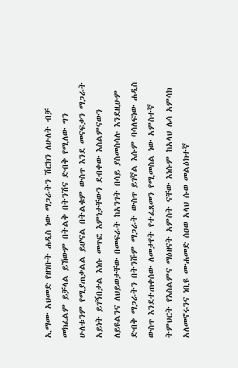ኢማሙ አህመድ የዘገቡት ሐዲስ ነው ማጋራትን ሽርክን ለሁለት ብቻ መክፈልም ይቻላል ይኸውም በትልቅ በትንሽና ድብቅ የሚለው ግን ሁለቱንም የሚያጠቃልል ይሆናል በትልቁም ውስጥ እንደ መናፍቃን ማጋራት አይነት ይገኝበታል እነሱ መጥፎ እምነታቸውን ደብቀው እስልምናውን ለይዩልንና ለህይወታቸው በመፍራት ከአንገት በሳይ ያስመስሳሉ እንደዚሁም ድብቅ ማጋራትን በትንሹም ማጋራት ውስጥ ይገኛል እሱም ባሳለፍነው ሐዲስ ውስጥ እንደተጠቀሰው ለመታየት የተፈጸመን የሚመስል ነው አምስተኛ ትምህርት የእስልምና ማዕዘናት አምስት ናቸው እነሱም ከአላህ ሌሳ አምሳክ አለመኖሩንና ነቢዩ ሙሐመድ ሰዐወ አላህ ሱወ መልዕክተኛ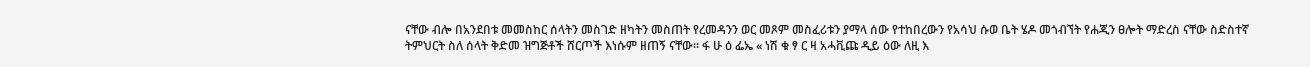ናቸው ብሎ በአንደበቱ መመስከር ሰላትን መስገድ ዘካትን መስጠት የረመዳንን ወር መጾም መስፈሪቱን ያማላ ሰው የተከበረውን የአሳህ ሱወ ቤት ሄዶ መጎብኘት የሐጂን ፀሎት ማድረስ ናቸው ስድስተኛ ትምህርት ስለ ሰላት ቅድመ ዝግጅቶች ሸርጦች እነሱም ዘጠኝ ናቸው። ፋ ሁ ዕ ፌኤ « ነሽ ቁ ፃ ር ዛ አሓቪጩ ዲይ ዕው ለዚ እ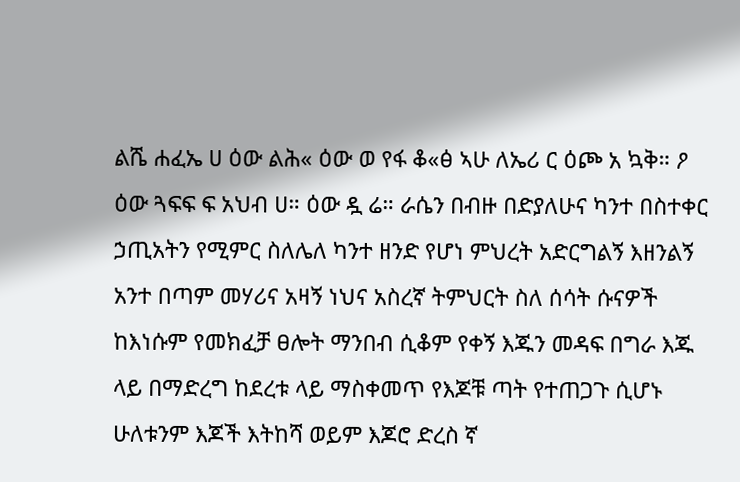ልሼ ሐፈኤ ሀ ዕው ልሕ« ዕው ወ የፋ ቆ«ፅ ኣሁ ለኤሪ ር ዕጮ አ ኳቅ። ዖ ዕው ጓፍፍ ፍ አህብ ሀ። ዕው ዷ ሬ። ራሴን በብዙ በድያለሁና ካንተ በስተቀር ኃጢአትን የሚምር ስለሌለ ካንተ ዘንድ የሆነ ምህረት አድርግልኝ እዘንልኝ አንተ በጣም መሃሪና አዛኝ ነህና አስረኛ ትምህርት ስለ ሰሳት ሱናዎች ከእነሱም የመክፈቻ ፀሎት ማንበብ ሲቆም የቀኝ እጁን መዳፍ በግራ እጁ ላይ በማድረግ ከደረቱ ላይ ማስቀመጥ የእጆቹ ጣት የተጠጋጉ ሲሆኑ ሁለቱንም እጆች እትከሻ ወይም እጆሮ ድረስ ኛ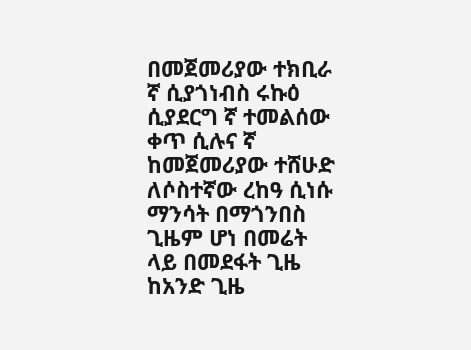በመጀመሪያው ተክቢራ ኛ ሲያጎነብስ ሩኩዕ ሲያደርግ ኛ ተመልሰው ቀጥ ሲሉና ኛ ከመጀመሪያው ተሸሁድ ለሶስተኛው ረከዓ ሲነሱ ማንሳት በማጎንበስ ጊዜም ሆነ በመሬት ላይ በመደፋት ጊዜ ከአንድ ጊዜ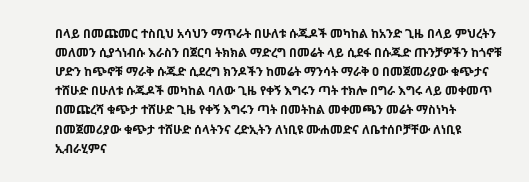በላይ በመጩመር ተስቢህ አሳህን ማጥራት በሁለቱ ሱጁዶች መካከል ከአንድ ጊዜ በላይ ምህረትን መለመን ሲያጎነብሱ እራስን በጀርባ ትክክል ማድረግ በመሬት ላይ ሲደፋ በሱጁድ ጡንቻዎችን ከጎኖቹ ሆድን ከጭኖቹ ማራቅ ሱጁድ ሲደረግ ክንዶችን ከመሬት ማንሳት ማራቅ ዐ በመጀመሪያው ቁጭታና ተሸሁድ በሁለቱ ሱጁዶች መካከል ባለው ጊዜ የቀኝ እግሩን ጣት ተክሎ በግራ እግሩ ላይ መቀመጥ በመጩረሻ ቁጭታ ተሸሁድ ጊዜ የቀኝ እግሩን ጣት በመትከል መቀመጫን መሬት ማስነካት በመጀመሪያው ቁጭታ ተሸሁድ ሰላትንና ረድኢትን ለነቢዩ ሙሐመድና ለቤተሰቦቻቸው ለነቢዩ ኢብራሂምና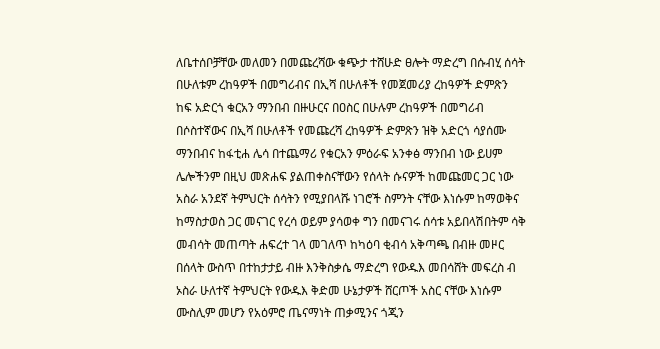ለቤተሰቦቻቸው መለመን በመጩረሻው ቁጭታ ተሸሁድ ፀሎት ማድረግ በሱብሂ ሰሳት በሁለቱም ረከዓዎች በመግሪብና በኢሻ በሁለቶች የመጀመሪያ ረከዓዎች ድምጽን ከፍ አድርጎ ቁርአን ማንበብ በዙሁርና በዐስር በሁሉም ረከዓዎች በመግሪብ በሶስተኛውና በኢሻ በሁለቶች የመጩረሻ ረከዓዎች ድምጽን ዝቅ አድርጎ ሳያሰሙ ማንበብና ከፋቲሐ ሌሳ በተጨማሪ የቁርአን ምዕራፍ አንቀፅ ማንበብ ነው ይሀም ሌሎችንም በዚህ መጽሐፍ ያልጠቀስናቸውን የሰላት ሱናዎች ከመጩመር ጋር ነው አስራ አንደኛ ትምህርት ሰሳትን የሚያበላሹ ነገሮች ስምንት ናቸው እነሱም ከማወቅና ከማስታወስ ጋር መናገር የረሳ ወይም ያሳወቀ ግን በመናገሩ ሰሳቱ አይበላሽበትም ሳቅ መብሳት መጠጣት ሐፍረተ ገላ መገለጥ ከካዕባ ቂብሳ አቅጣጫ በብዙ መዞር በሰላት ውስጥ በተከታታይ ብዙ እንቅስቃሴ ማድረግ የውዱእ መበሳሸት መፍረስ ብ ኦስራ ሁለተኛ ትምህርት የውዱእ ቅድመ ሁኔታዎች ሸርጦች አስር ናቸው እነሱም ሙስሊም መሆን የአዕምሮ ጤናማነት ጠቃሚንና ጎጂን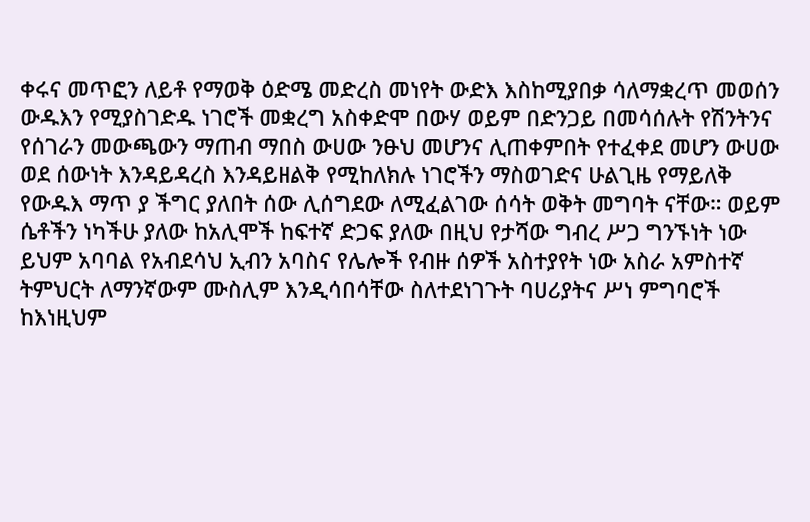ቀሩና መጥፎን ለይቶ የማወቅ ዕድሜ መድረስ መነየት ውድእ እስከሚያበቃ ሳለማቋረጥ መወሰን ውዱእን የሚያስገድዱ ነገሮች መቋረግ አስቀድሞ በውሃ ወይም በድንጋይ በመሳሰሉት የሽንትንና የሰገራን መውጫውን ማጠብ ማበስ ውሀው ንፁህ መሆንና ሊጠቀምበት የተፈቀደ መሆን ውሀው ወደ ሰውነት እንዳይዳረስ እንዳይዘልቅ የሚከለክሉ ነገሮችን ማስወገድና ሁልጊዜ የማይለቅ የውዱእ ማጥ ያ ችግር ያለበት ሰው ሊሰግደው ለሚፈልገው ሰሳት ወቅት መግባት ናቸው። ወይም ሴቶችን ነካችሁ ያለው ከአሊሞች ከፍተኛ ድጋፍ ያለው በዚህ የታሻው ግብረ ሥጋ ግንኙነት ነው ይህም አባባል የአብደሳህ ኢብን አባስና የሌሎች የብዙ ሰዎች አስተያየት ነው አስራ አምስተኛ ትምህርት ለማንኛውም ሙስሊም እንዲሳበሳቸው ስለተደነገጉት ባሀሪያትና ሥነ ምግባሮች ከእነዚህም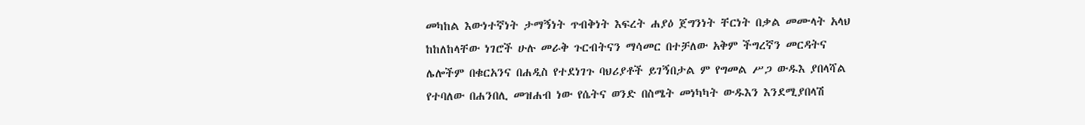መካከል እውነተኛነት ታማኝነት ጥብቅነት እፍረት ሐያዕ ጀግንነት ቸርነት በቃል መሙላት አላህ ከከለከላቸው ነገሮች ሁሉ መራቅ ጉርብትናን ማሳመር በተቻለው አቅም ችግረኛን መርዳትና ሌሎችም በቁርአንና በሐዲስ የተደነገጉ ባህሪያቶች ይገኝበታል ም የግመል ሥጋ ውዱእ ያበላሻል የተባለው በሐንበሊ መዝሐብ ነው የሴትና ወንድ በስሜት መነካካት ውዱእን እንደሚያበላሽ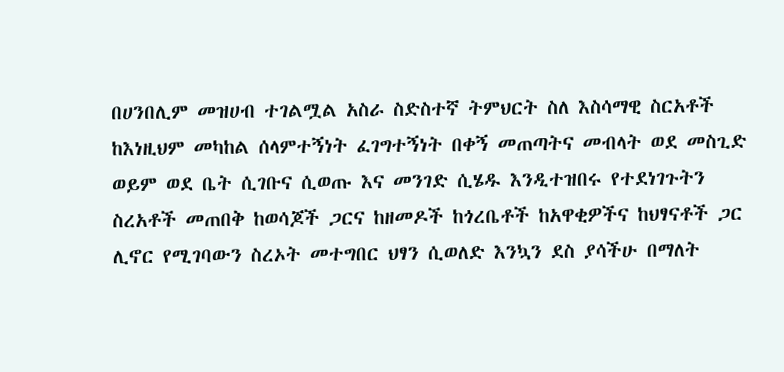በሀንበሊም መዝሀብ ተገልሟል አስራ ስድስተኛ ትምህርት ስለ እስሳማዊ ስርአቶች ከእነዚህም መካከል ሰላምተኝነት ፈገግተኝነት በቀኝ መጠጣትና መብላት ወደ መስጊድ ወይም ወደ ቤት ሲገቡና ሲወጡ እና መንገድ ሲሄዱ እንዲተዝበሩ የተደነገጉትን ስረአቶች መጠበቅ ከወሳጆች ጋርና ከዘመዶች ከጎረቤቶች ከአዋቂዎችና ከህፃናቶች ጋር ሊኖር የሚገባውን ስረኦት መተግበር ህፃን ሲወለድ እንኳን ደስ ያሳችሁ በማለት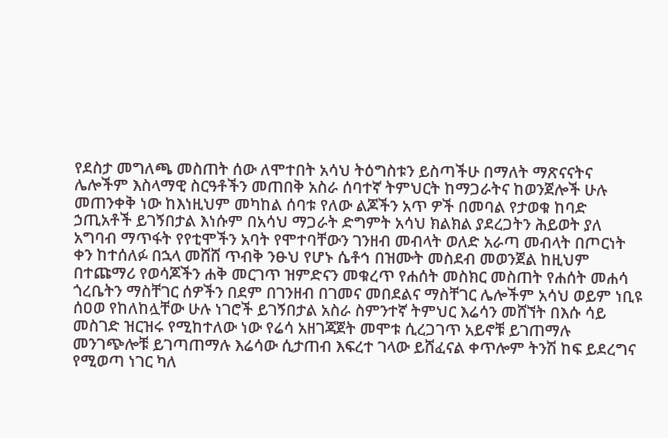የደስታ መግለጫ መስጠት ሰው ለሞተበት አሳህ ትዕግስቱን ይስጣችሁ በማለት ማጽናናትና ሌሎችም እስላማዊ ስርዓቶችን መጠበቅ አስራ ሰባተኛ ትምህርት ከማጋራትና ከወንጀሎች ሁሉ መጠንቀቅ ነው ከእነዚህም መካከል ሰባቱ የለው ልጆችን አጥ ዎች በመባል የታወቁ ከባድ ኃጢአቶች ይገኝበታል እነሱም በአሳህ ማጋራት ድግምት አሳህ ክልክል ያደረጋትን ሕይወት ያለ አግባብ ማጥፋት የየቲሞችን አባት የሞተባቸውን ገንዘብ መብላት ወለድ አራጣ መብላት በጦርነት ቀን ከተሰለፉ በኋላ መሸሸ ጥብቅ ንፁህ የሆኑ ሴቶኅ በዝሙት መስደብ መወንጀል ከዚህም በተጩማሪ የወሳጆችን ሐቅ መርገጥ ዝምድናን መቁረጥ የሐሰት መስክር መስጠት የሐሰት መሐሳ ጎረቤትን ማስቸገር ሰዎችን በደም በገንዘብ በገመና መበደልና ማስቸገር ሌሎችም አሳህ ወይም ነቢዩ ሰዐወ የከለከሏቸው ሁሉ ነገሮች ይገኝበታል አስራ ስምንተኛ ትምህር እሬሳን መሸኘት በእሱ ሳይ መስገድ ዝርዝሩ የሚከተለው ነው የሬሳ አዘገጃጀት መሞቱ ሲረጋገጥ አይኖቹ ይገጠማሉ መንገጭሎቹ ይገጣጠማሉ እሬሳው ሲታጠብ እፍረተ ገላው ይሸፈናል ቀጥሎም ትንሽ ከፍ ይደረግና የሚወጣ ነገር ካለ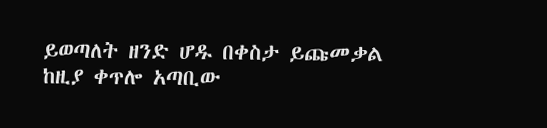ይወጣለት ዘንድ ሆዱ በቀስታ ይጩመቃል ከዚያ ቀጥሎ አጣቢው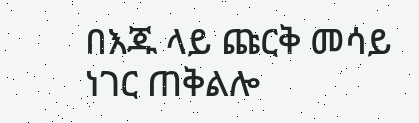በእጁ ላይ ጩርቅ መሳይ ነገር ጠቅልሎ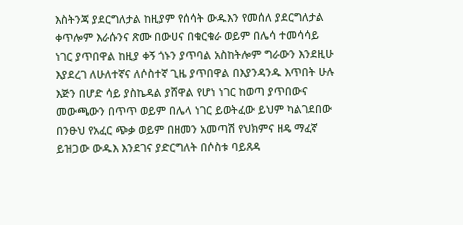እስትንጃ ያደርግለታል ከዚያም የሰሳት ውዱእን የመሰለ ያደርግለታል ቀጥሎም እራሱንና ጽሙ በውሀና በቁርቁራ ወይም በሌሳ ተመሳሳይ ነገር ያጥበዋል ከዚያ ቀኝ ጎኑን ያጥባል አስከትሎም ግራውን እንደዚሁ እያደረገ ለሁለተኛና ለሶስተኛ ጊዜ ያጥበዋል በእያንዳንዱ እጥበት ሁሉ እጅን በሆድ ሳይ ያስኬዳል ያሸዋል የሆነ ነገር ከወጣ ያጥበውና መውጫውን በጥጥ ወይም በሌላ ነገር ይወትፈው ይህም ካልገደበው በንፁህ የአፈር ጭቃ ወይም በዘመን አመጣሽ የህክምና ዘዴ ማፈኛ ይዝጋው ውዱእ እንደገና ያድርግለት በሶስቱ ባይጸዳ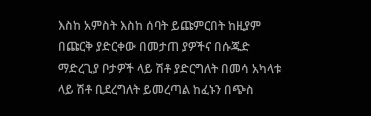እስከ አምስት እስከ ሰባት ይጩምርበት ከዚያም በጩርቅ ያድርቀው በመታጠ ያዎችና በሱጁድ ማድረጊያ ቦታዎች ላይ ሽቶ ያድርግለት በመሳ አካላቱ ላይ ሽቶ ቢደረግለት ይመረጣል ከፈኑን በጭስ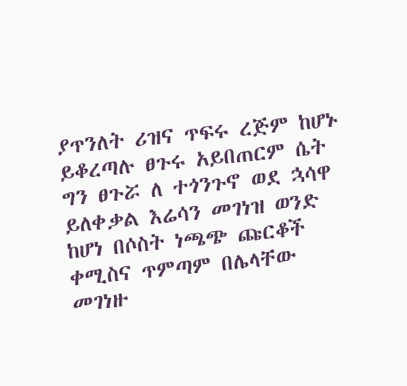ያጥንለት ሪዝና ጥፍሩ ረጅም ከሆኑ ይቆረጣሉ ፀጉሩ አይበጠርም ሴት ግን ፀጉሯ ለ ተጎንጉኖ ወደ ኋሳዋ ይለቀቃል እሬሳን መገነዝ ወንድ ከሆነ በሶስት ነጫጭ ጩርቆች ቀሚስና ጥምጣም በሌላቸው መገነዙ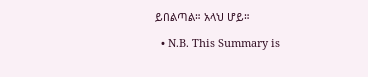ይበልጣል። አላህ ሆይ።

  • N.B. This Summary is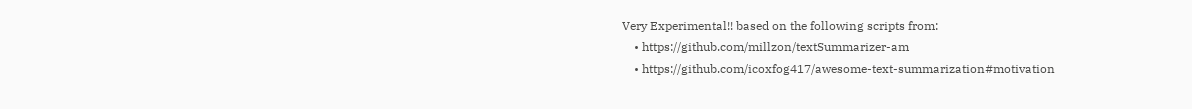Very Experimental!! based on the following scripts from:
    • https://github.com/millzon/textSummarizer-am
    • https://github.com/icoxfog417/awesome-text-summarization#motivation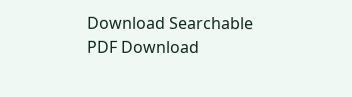Download Searchable PDF Download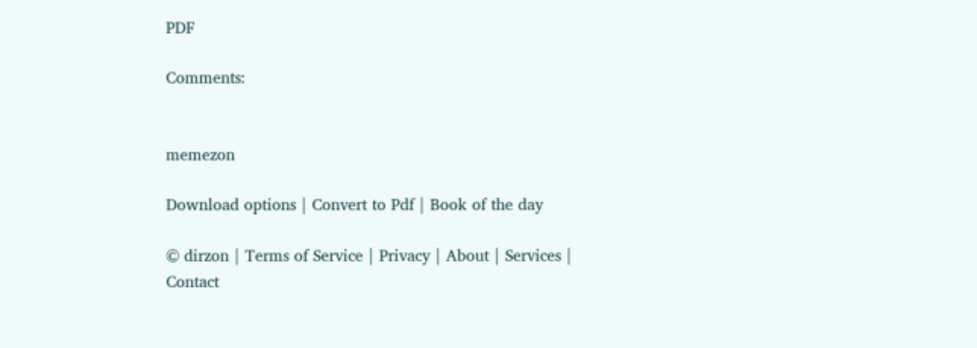PDF

Comments:


memezon

Download options | Convert to Pdf | Book of the day

© dirzon | Terms of Service | Privacy | About | Services | Contact